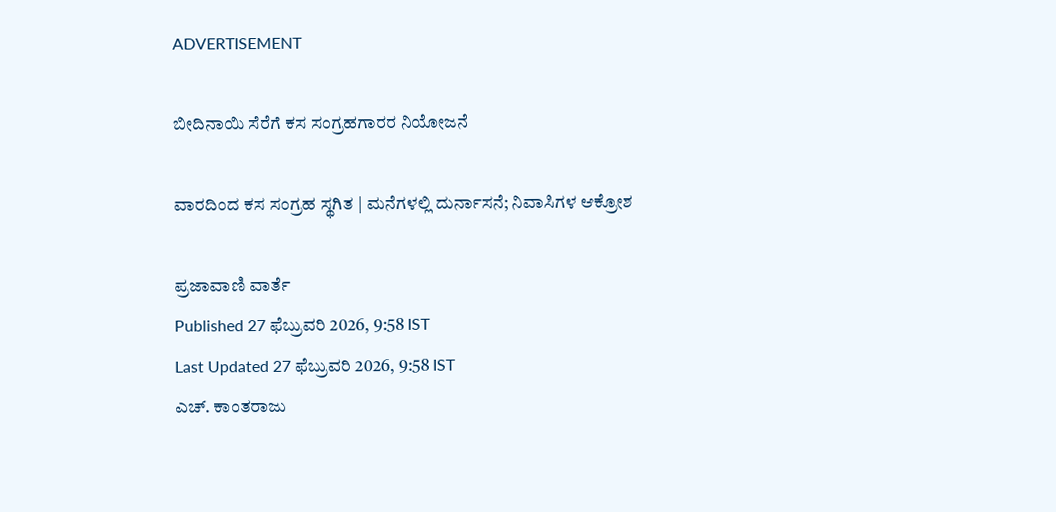ADVERTISEMENT

ಬೀದಿನಾಯಿ ಸೆರೆಗೆ ಕಸ ಸಂಗ್ರಹಗಾರರ ನಿಯೋಜನೆ

ವಾರದಿಂದ ಕಸ ಸಂಗ್ರಹ ಸ್ಥಗಿತ | ಮನೆಗಳಲ್ಲಿ ದುರ್ನಾಸನೆ; ನಿವಾಸಿಗಳ ಆಕ್ರೋಶ

ಪ್ರಜಾವಾಣಿ ವಾರ್ತೆ
Published 27 ಫೆಬ್ರುವರಿ 2026, 9:58 IST
Last Updated 27 ಫೆಬ್ರುವರಿ 2026, 9:58 IST
ಎಚ್‌. ಕಾಂತರಾಜು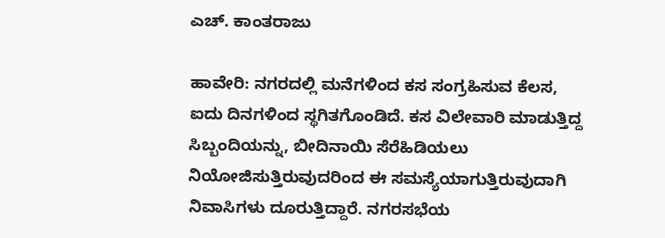ಎಚ್‌. ಕಾಂತರಾಜು

ಹಾವೇರಿ: ನಗರದಲ್ಲಿ ಮನೆಗಳಿಂದ ಕಸ ಸಂಗ್ರಹಿಸುವ ಕೆಲಸ, ಐದು ದಿನಗಳಿಂದ ಸ್ಥಗಿತಗೊಂಡಿದೆ. ಕಸ ವಿಲೇವಾರಿ ಮಾಡುತ್ತಿದ್ದ ಸಿಬ್ಬಂದಿಯನ್ನು, ಬೀದಿನಾಯಿ ಸೆರೆಹಿಡಿಯಲು ನಿಯೋಜಿಸುತ್ತಿರುವುದರಿಂದ ಈ ಸಮಸ್ಯೆಯಾಗುತ್ತಿರುವುದಾಗಿ ನಿವಾಸಿಗಳು ದೂರುತ್ತಿದ್ದಾರೆ. ನಗರಸಭೆಯ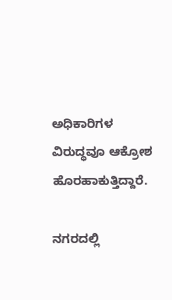ಅಧಿಕಾರಿಗಳ ವಿರುದ್ಧವೂ ಆಕ್ರೋಶ ಹೊರಹಾಕುತ್ತಿದ್ದಾರೆ.

ನಗರದಲ್ಲಿ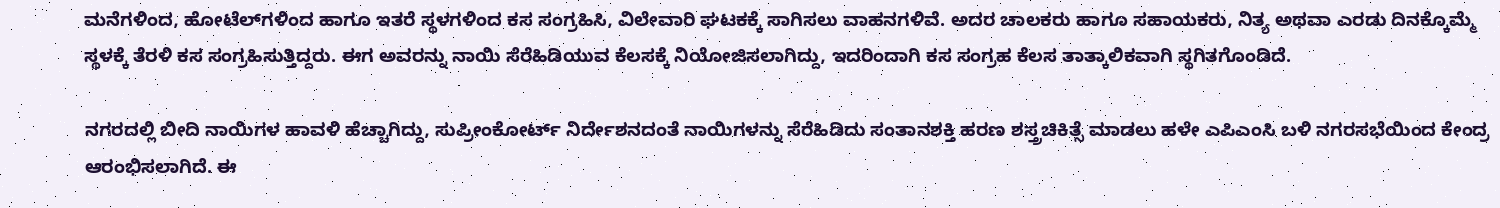ಮನೆಗಳಿಂದ, ಹೋಟೆಲ್‌ಗಳಿಂದ ಹಾಗೂ ಇತರೆ ಸ್ಥಳಗಳಿಂದ ಕಸ ಸಂಗ್ರಹಿಸಿ, ವಿಲೇವಾರಿ ಘಟಕಕ್ಕೆ ಸಾಗಿಸಲು ವಾಹನಗಳಿವೆ. ಅದರ ಚಾಲಕರು ಹಾಗೂ ಸಹಾಯಕರು, ನಿತ್ಯ ಅಥವಾ ಎರಡು ದಿನಕ್ಕೊಮ್ಮೆ ಸ್ಥಳಕ್ಕೆ ತೆರಳಿ ಕಸ ಸಂಗ್ರಹಿಸುತ್ತಿದ್ದರು. ಈಗ ಅವರನ್ನು ನಾಯಿ ಸೆರೆಹಿಡಿಯುವ ಕೆಲಸಕ್ಕೆ ನಿಯೋಜಿಸಲಾಗಿದ್ದು, ಇದರಿಂದಾಗಿ ಕಸ ಸಂಗ್ರಹ ಕೆಲಸ ತಾತ್ಕಾಲಿಕವಾಗಿ ಸ್ಥಗಿತಗೊಂಡಿದೆ.

ನಗರದಲ್ಲಿ ಬೀದಿ ನಾಯಿಗಳ ಹಾವಳಿ ಹೆಚ್ಚಾಗಿದ್ದು, ಸುಪ್ರೀಂಕೋರ್ಟ್ ನಿರ್ದೇಶನದಂತೆ ನಾಯಿಗಳನ್ನು ಸೆರೆಹಿಡಿದು ಸಂತಾನಶಕ್ತಿ ಹರಣ ಶಸ್ತ್ರಚಿಕಿತ್ಸೆ ಮಾಡಲು ಹಳೇ ಎಪಿಎಂಸಿ ಬಳಿ ನಗರಸಭೆಯಿಂದ ಕೇಂದ್ರ ಆರಂಭಿಸಲಾಗಿದೆ. ಈ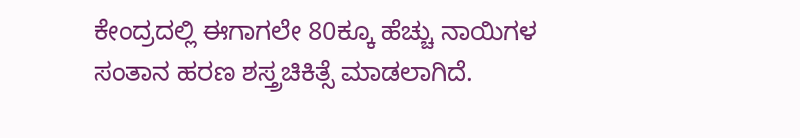ಕೇಂದ್ರದಲ್ಲಿ ಈಗಾಗಲೇ 80ಕ್ಕೂ ಹೆಚ್ಚು ನಾಯಿಗಳ ಸಂತಾನ ಹರಣ ಶಸ್ತ್ರಚಿಕಿತ್ಸೆ ಮಾಡಲಾಗಿದೆ.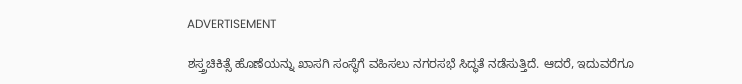ADVERTISEMENT

ಶಸ್ತ್ರಚಿಕಿತ್ಸೆ ಹೊಣೆಯನ್ನು ಖಾಸಗಿ ಸಂಸ್ಥೆಗೆ ವಹಿಸಲು ನಗರಸಭೆ ಸಿದ್ಧತೆ ನಡೆಸುತ್ತಿದೆ. ಆದರೆ, ಇದುವರೆಗೂ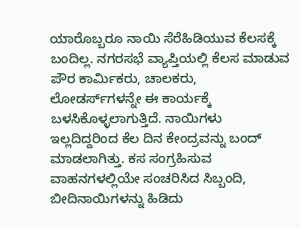ಯಾರೊಬ್ಬರೂ ನಾಯಿ ಸೆರೆಹಿಡಿಯುವ ಕೆಲಸಕ್ಕೆ ಬಂದಿಲ್ಲ. ನಗರಸಭೆ ವ್ಯಾಪ್ತಿಯಲ್ಲಿ ಕೆಲಸ ಮಾಡುವ ಪೌರ ಕಾರ್ಮಿಕರು, ಚಾಲಕರು, ಲೋಡರ್ಸ್‌ಗಳನ್ನೇ ಈ ಕಾರ್ಯಕ್ಕೆ ಬಳಸಿಕೊಳ್ಳಲಾಗುತ್ತಿದೆ. ನಾಯಿಗಳು ಇಲ್ಲದಿದ್ದರಿಂದ ಕೆಲ ದಿನ ಕೇಂದ್ರವನ್ನು ಬಂದ್ ಮಾಡಲಾಗಿತ್ತು. ಕಸ ಸಂಗ್ರಹಿಸುವ ವಾಹನಗಳಲ್ಲಿಯೇ ಸಂಚರಿಸಿದ ಸಿಬ್ಬಂದಿ, ಬೀದಿನಾಯಿಗಳನ್ನು ಹಿಡಿದು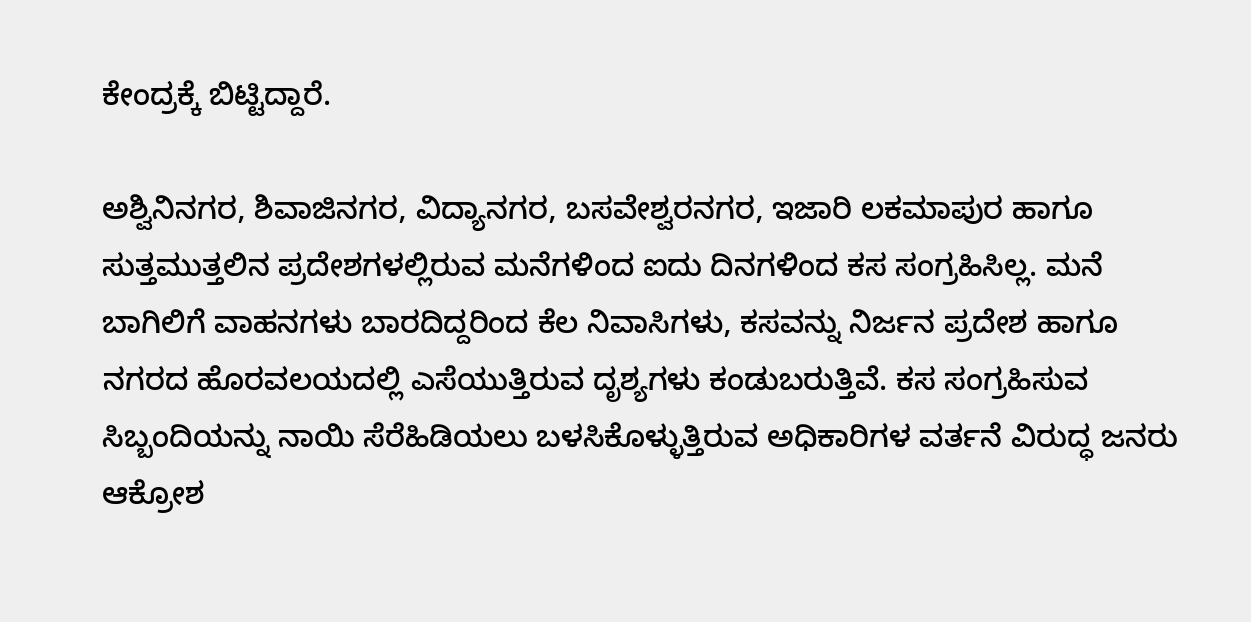ಕೇಂದ್ರಕ್ಕೆ ಬಿಟ್ಟಿದ್ದಾರೆ.

ಅಶ್ವಿನಿನಗರ, ಶಿವಾಜಿನಗರ, ವಿದ್ಯಾನಗರ, ಬಸವೇಶ್ವರನಗರ, ಇಜಾರಿ ಲಕಮಾಪುರ ಹಾಗೂ ಸುತ್ತಮುತ್ತಲಿನ ಪ್ರದೇಶಗಳಲ್ಲಿರುವ ಮನೆಗಳಿಂದ ಐದು ದಿನಗಳಿಂದ ಕಸ ಸಂಗ್ರಹಿಸಿಲ್ಲ. ಮನೆ ಬಾಗಿಲಿಗೆ ವಾಹನಗಳು ಬಾರದಿದ್ದರಿಂದ ಕೆಲ ನಿವಾಸಿಗಳು, ಕಸವನ್ನು ನಿರ್ಜನ ಪ್ರದೇಶ ಹಾಗೂ ನಗರದ ಹೊರವಲಯದಲ್ಲಿ ಎಸೆಯುತ್ತಿರುವ ದೃಶ್ಯಗಳು ಕಂಡುಬರುತ್ತಿವೆ. ಕಸ ಸಂಗ್ರಹಿಸುವ ಸಿಬ್ಬಂದಿಯನ್ನು ನಾಯಿ ಸೆರೆಹಿಡಿಯಲು ಬಳಸಿಕೊಳ್ಳುತ್ತಿರುವ ಅಧಿಕಾರಿಗಳ ವರ್ತನೆ ವಿರುದ್ಧ ಜನರು ಆಕ್ರೋಶ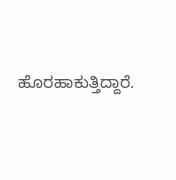ಹೊರಹಾಕುತ್ತಿದ್ದಾರೆ.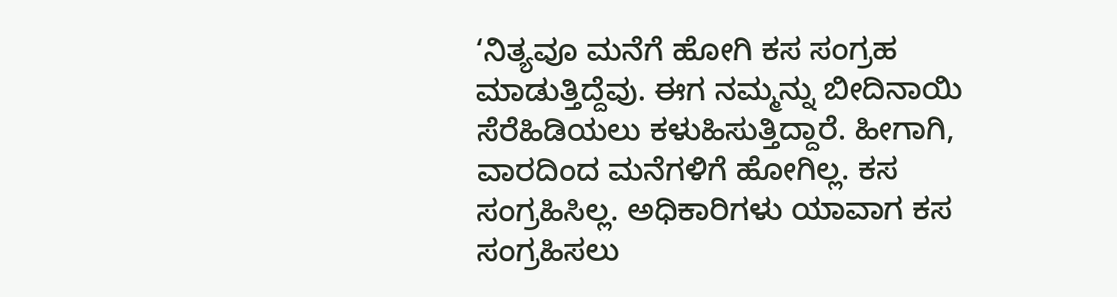‘ನಿತ್ಯವೂ ಮನೆಗೆ ಹೋಗಿ ಕಸ ಸಂಗ್ರಹ ಮಾಡುತ್ತಿದ್ದೆವು. ಈಗ ನಮ್ಮನ್ನು ಬೀದಿನಾಯಿ ಸೆರೆಹಿಡಿಯಲು ಕಳುಹಿಸುತ್ತಿದ್ದಾರೆ. ಹೀಗಾಗಿ, ವಾರದಿಂದ ಮನೆಗಳಿಗೆ ಹೋಗಿಲ್ಲ. ಕಸ ಸಂಗ್ರಹಿಸಿಲ್ಲ. ಅಧಿಕಾರಿಗಳು ಯಾವಾಗ ಕಸ ಸಂಗ್ರಹಿಸಲು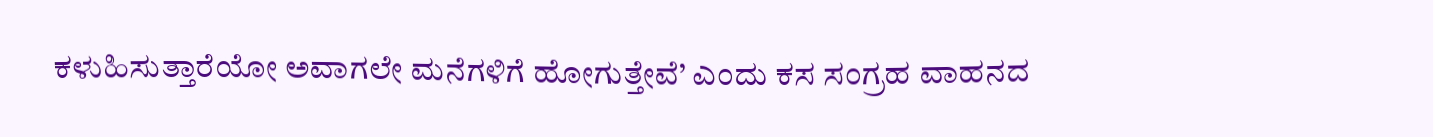ಕಳುಹಿಸುತ್ತಾರೆಯೋ ಅವಾಗಲೇ ಮನೆಗಳಿಗೆ ಹೋಗುತ್ತೇವೆ’ ಎಂದು ಕಸ ಸಂಗ್ರಹ ವಾಹನದ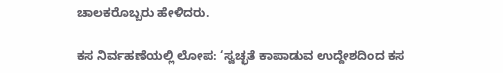ಚಾಲಕರೊಬ್ಬರು ಹೇಳಿದರು.

ಕಸ ನಿರ್ವಹಣೆಯಲ್ಲಿ ಲೋಪ: ‘ಸ್ವಚ್ಛತೆ ಕಾಪಾಡುವ ಉದ್ದೇಶದಿಂದ ಕಸ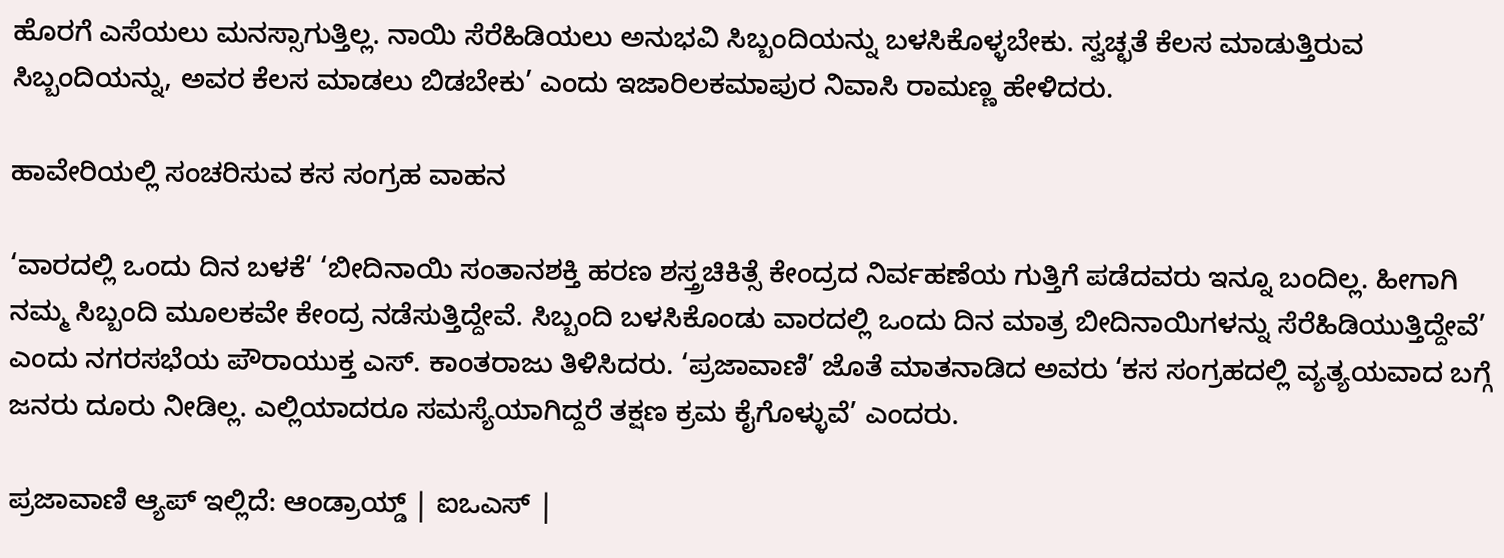ಹೊರಗೆ ಎಸೆಯಲು ಮನಸ್ಸಾಗುತ್ತಿಲ್ಲ. ನಾಯಿ ಸೆರೆಹಿಡಿಯಲು ಅನುಭವಿ ಸಿಬ್ಬಂದಿಯನ್ನು ಬಳಸಿಕೊಳ್ಳಬೇಕು. ಸ್ವಚ್ಛತೆ ಕೆಲಸ ಮಾಡುತ್ತಿರುವ ಸಿಬ್ಬಂದಿಯನ್ನು, ಅವರ ಕೆಲಸ ಮಾಡಲು ಬಿಡಬೇಕು’ ಎಂದು ಇಜಾರಿಲಕಮಾಪುರ ನಿವಾಸಿ ರಾಮಣ್ಣ ಹೇಳಿದರು.

ಹಾವೇರಿಯಲ್ಲಿ ಸಂಚರಿಸುವ ಕಸ ಸಂಗ್ರಹ ವಾಹನ

‘ವಾರದಲ್ಲಿ ಒಂದು ದಿನ ಬಳಕೆ‘ ‘ಬೀದಿನಾಯಿ ಸಂತಾನಶಕ್ತಿ ಹರಣ ಶಸ್ತ್ರಚಿಕಿತ್ಸೆ ಕೇಂದ್ರದ ನಿರ್ವಹಣೆಯ ಗುತ್ತಿಗೆ ಪಡೆದವರು ಇನ್ನೂ ಬಂದಿಲ್ಲ. ಹೀಗಾಗಿ ನಮ್ಮ ಸಿಬ್ಬಂದಿ ಮೂಲಕವೇ ಕೇಂದ್ರ ನಡೆಸುತ್ತಿದ್ದೇವೆ. ಸಿಬ್ಬಂದಿ ಬಳಸಿಕೊಂಡು ವಾರದಲ್ಲಿ ಒಂದು ದಿನ ಮಾತ್ರ ಬೀದಿನಾಯಿಗಳನ್ನು ಸೆರೆಹಿಡಿಯುತ್ತಿದ್ದೇವೆ’ ಎಂದು ನಗರಸಭೆಯ ಪೌರಾಯುಕ್ತ ಎಸ್. ಕಾಂತರಾಜು ತಿಳಿಸಿದರು. ‘ಪ್ರಜಾವಾಣಿ’ ಜೊತೆ ಮಾತನಾಡಿದ ಅವರು ‘ಕಸ ಸಂಗ್ರಹದಲ್ಲಿ ವ್ಯತ್ಯಯವಾದ ಬಗ್ಗೆ ಜನರು ದೂರು ನೀಡಿಲ್ಲ. ಎಲ್ಲಿಯಾದರೂ ಸಮಸ್ಯೆಯಾಗಿದ್ದರೆ ತಕ್ಷಣ ಕ್ರಮ ಕೈಗೊಳ್ಳುವೆ’ ಎಂದರು.

ಪ್ರಜಾವಾಣಿ ಆ್ಯಪ್ ಇಲ್ಲಿದೆ: ಆಂಡ್ರಾಯ್ಡ್ | ಐಒಎಸ್ |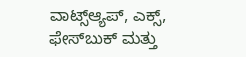ವಾಟ್ಸ್ಆ್ಯಪ್, ಎಕ್ಸ್, ಫೇಸ್‌ಬುಕ್ ಮತ್ತು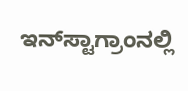ಇನ್‌ಸ್ಟಾಗ್ರಾಂನಲ್ಲಿ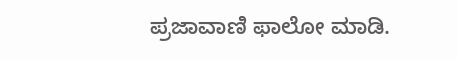ಪ್ರಜಾವಾಣಿ ಫಾಲೋ ಮಾಡಿ.